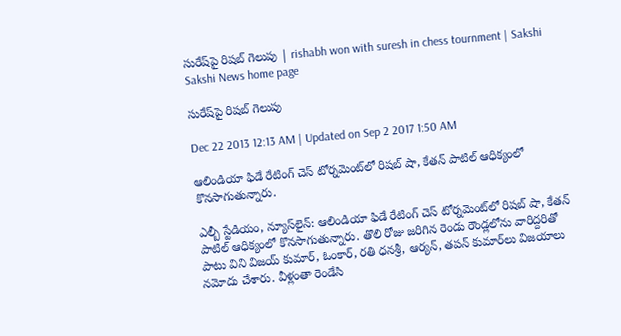సురేష్‌పై రిషబ్ గెలుపు | rishabh won with suresh in chess tournment | Sakshi
Sakshi News home page

సురేష్‌పై రిషబ్ గెలుపు

Dec 22 2013 12:13 AM | Updated on Sep 2 2017 1:50 AM

ఆలిండియా ఫిడే రేటింగ్ చెస్ టోర్నమెంట్‌లో రిషబ్ షా, కేతన్ పాటిల్ ఆధిక్యంలో కొనసాగుతున్నారు.

ఎల్బీ స్టేడియం, న్యూస్‌లైన్: ఆలిండియా ఫిడే రేటింగ్ చెస్ టోర్నమెంట్‌లో రిషబ్ షా, కేతన్ పాటిల్ ఆధిక్యంలో కొనసాగుతున్నారు. తొలి రోజు జరిగిన రెండు రౌండ్లలోను వారిద్దరితో పాటు విని విజయ్ కుమార్, ఓంకార్, రతి ధనశ్రీ, ఆర్యన్, తపన్ కుమార్‌లు విజయాలు నమోదు చేశారు. వీళ్లంతా రెండేసి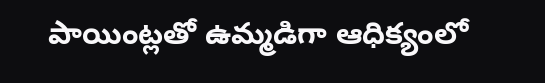పాయింట్లతో ఉమ్మడిగా ఆధిక్యంలో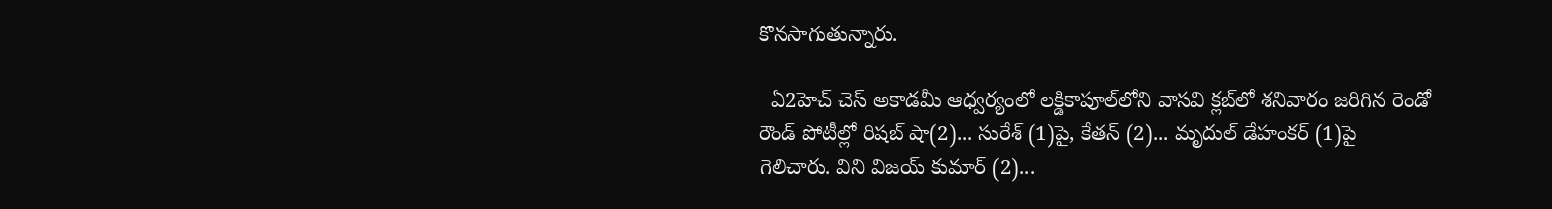కొనసాగుతున్నారు.

  ఏ2హెచ్ చెస్ అకాడమీ ఆధ్వర్యంలో లక్డికాపూల్‌లోని వాసవి క్లబ్‌లో శనివారం జరిగిన రెండో రౌండ్ పోటీల్లో రిషబ్ షా(2)... సురేశ్ (1)పై, కేతన్ (2)... మృదుల్ డేహంకర్ (1)పై గెలిచారు. విని విజయ్ కుమార్ (2)...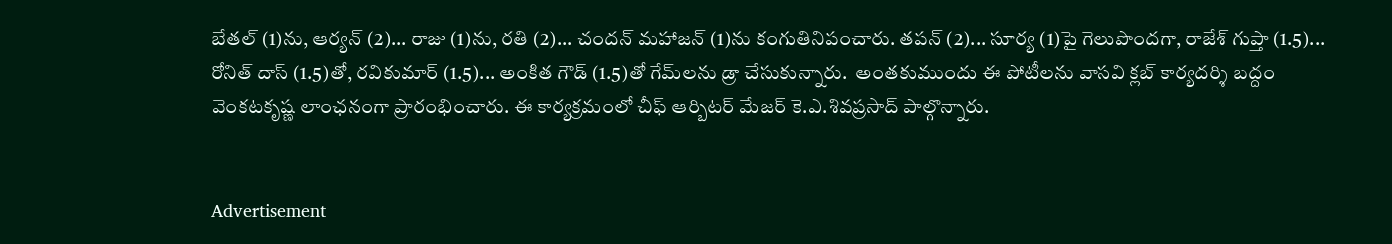బేతల్ (1)ను, ఆర్యన్ (2)... రాజు (1)ను, రతి (2)... చందన్ మహాజన్ (1)ను కంగుతినిపంచారు. తపన్ (2)... సూర్య (1)పై గెలుపొందగా, రాజేశ్ గుప్తా (1.5)... రోనిత్ దాస్ (1.5)తో, రవికుమార్ (1.5)... అంకిత గౌడ్ (1.5)తో గేమ్‌లను డ్రా చేసుకున్నారు.  అంతకుముందు ఈ పోటీలను వాసవి క్లబ్ కార్యదర్శి బద్దం వెంకటకృష్ణ లాంఛనంగా ప్రారంభించారు. ఈ కార్యక్రమంలో చీఫ్ ఆర్బిటర్ మేజర్ కె.ఎ.శివప్రసాద్ పాల్గొన్నారు.


Advertisement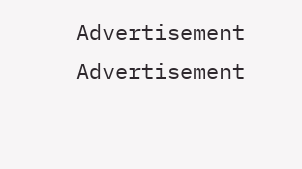Advertisement
Advertisement